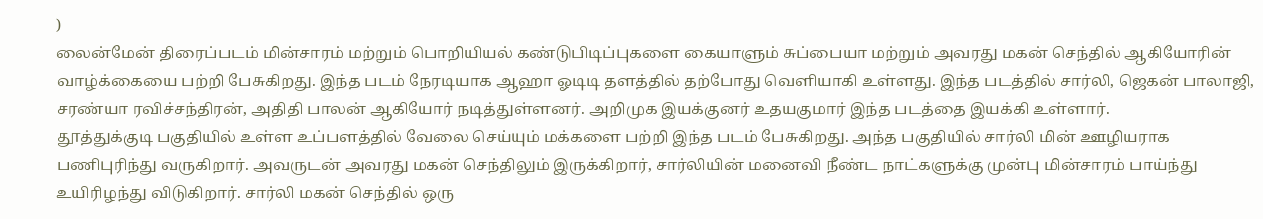)
லைன்மேன் திரைப்படம் மின்சாரம் மற்றும் பொறியியல் கண்டுபிடிப்புகளை கையாளும் சுப்பையா மற்றும் அவரது மகன் செந்தில் ஆகியோரின் வாழ்க்கையை பற்றி பேசுகிறது. இந்த படம் நேரடியாக ஆஹா ஓடிடி தளத்தில் தற்போது வெளியாகி உள்ளது. இந்த படத்தில் சார்லி, ஜெகன் பாலாஜி, சரண்யா ரவிச்சந்திரன், அதிதி பாலன் ஆகியோர் நடித்துள்ளனர். அறிமுக இயக்குனர் உதயகுமார் இந்த படத்தை இயக்கி உள்ளார்.
தூத்துக்குடி பகுதியில் உள்ள உப்பளத்தில் வேலை செய்யும் மக்களை பற்றி இந்த படம் பேசுகிறது. அந்த பகுதியில் சார்லி மின் ஊழியராக பணிபுரிந்து வருகிறார். அவருடன் அவரது மகன் செந்திலும் இருக்கிறார், சார்லியின் மனைவி நீண்ட நாட்களுக்கு முன்பு மின்சாரம் பாய்ந்து உயிரிழந்து விடுகிறார். சார்லி மகன் செந்தில் ஒரு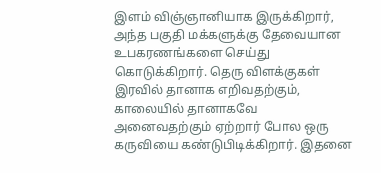இளம் விஞ்ஞானியாக இருக்கிறார், அந்த பகுதி மக்களுக்கு தேவையான உபகரணங்களை செய்து கொடுக்கிறார். தெரு விளக்குகள் இரவில் தானாக எறிவதற்கும், காலையில் தானாகவே அனைவதற்கும் ஏற்றார் போல ஒரு கருவியை கண்டுபிடிக்கிறார். இதனை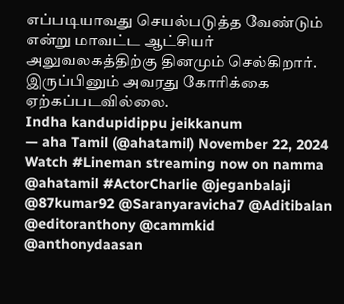எப்படியாவது செயல்படுத்த வேண்டும் என்று மாவட்ட ஆட்சியர் அலுவலகத்திற்கு தினமும் செல்கிறார். இருப்பினும் அவரது கோரிக்கை ஏற்கப்படவில்லை.
Indha kandupidippu jeikkanum
— aha Tamil (@ahatamil) November 22, 2024
Watch #Lineman streaming now on namma @ahatamil #ActorCharlie @jeganbalaji @87kumar92 @Saranyaravicha7 @Aditibalan @editoranthony @cammkid @anthonydaasan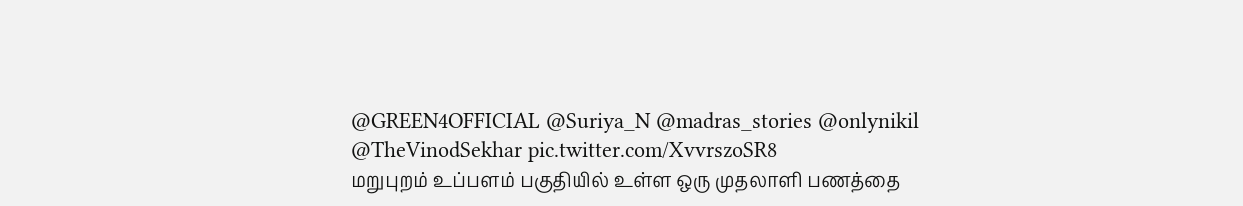@GREEN4OFFICIAL @Suriya_N @madras_stories @onlynikil @TheVinodSekhar pic.twitter.com/XvvrszoSR8
மறுபுறம் உப்பளம் பகுதியில் உள்ள ஒரு முதலாளி பணத்தை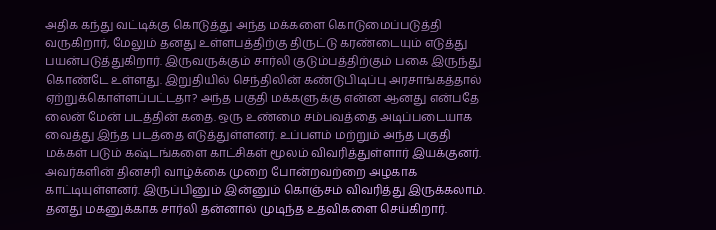அதிக கந்து வட்டிக்கு கொடுத்து அந்த மக்களை கொடுமைப்படுத்தி வருகிறார், மேலும் தனது உள்ளபத்திற்கு திருட்டு கரண்டையும் எடுத்து பயன்படுத்துகிறார். இருவருக்கும் சார்லி குடும்பத்திற்கும் பகை இருந்து கொண்டே உள்ளது. இறுதியில் செந்திலின் கண்டுபிடிப்பு அரசாங்கத்தால் ஏற்றுக்கொள்ளப்பட்டதா? அந்த பகுதி மக்களுக்கு என்ன ஆனது என்பதே லைன் மேன் படத்தின் கதை. ஒரு உண்மை சம்பவத்தை அடிப்படையாக வைத்து இந்த படத்தை எடுத்துள்ளனர். உப்பளம் மற்றும் அந்த பகுதி மக்கள் படும் கஷ்டங்களை காட்சிகள் மூலம் விவரித்துள்ளார் இயக்குனர். அவர்களின் தினசரி வாழ்க்கை முறை போன்றவற்றை அழகாக காட்டியுள்ளனர். இருப்பினும் இன்னும் கொஞ்சம் விவரித்து இருக்கலாம்.
தனது மகனுக்காக சார்லி தன்னால் முடிந்த உதவிகளை செய்கிறார்.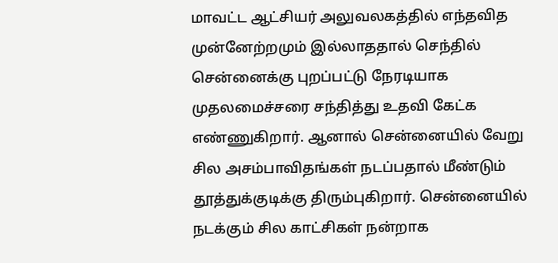மாவட்ட ஆட்சியர் அலுவலகத்தில் எந்தவித முன்னேற்றமும் இல்லாததால் செந்தில் சென்னைக்கு புறப்பட்டு நேரடியாக முதலமைச்சரை சந்தித்து உதவி கேட்க எண்ணுகிறார். ஆனால் சென்னையில் வேறு சில அசம்பாவிதங்கள் நடப்பதால் மீண்டும் தூத்துக்குடிக்கு திரும்புகிறார். சென்னையில் நடக்கும் சில காட்சிகள் நன்றாக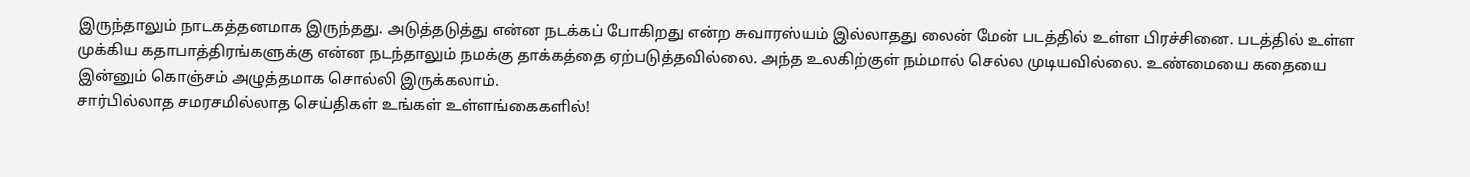இருந்தாலும் நாடகத்தனமாக இருந்தது. அடுத்தடுத்து என்ன நடக்கப் போகிறது என்ற சுவாரஸ்யம் இல்லாதது லைன் மேன் படத்தில் உள்ள பிரச்சினை. படத்தில் உள்ள முக்கிய கதாபாத்திரங்களுக்கு என்ன நடந்தாலும் நமக்கு தாக்கத்தை ஏற்படுத்தவில்லை. அந்த உலகிற்குள் நம்மால் செல்ல முடியவில்லை. உண்மையை கதையை இன்னும் கொஞ்சம் அழுத்தமாக சொல்லி இருக்கலாம்.
சார்பில்லாத சமரசமில்லாத செய்திகள் உங்கள் உள்ளங்கைகளில்!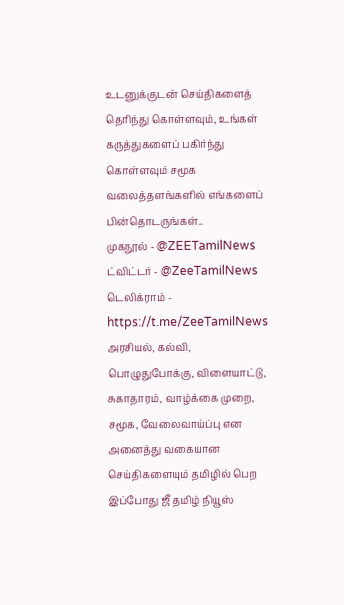உடனுக்குடன் செய்திகளைத் தெரிந்து கொள்ளவும், உங்கள் கருத்துகளைப் பகிர்ந்து கொள்ளவும் சமூக வலைத்தளங்களில் எங்களைப் பின்தொடருங்கள்..
முகநூல் - @ZEETamilNews
ட்விட்டர் - @ZeeTamilNews
டெலிக்ராம் - https://t.me/ZeeTamilNews
அரசியல், கல்வி, பொழுதுபோக்கு, விளையாட்டு, சுகாதாரம், வாழ்க்கை முறை, சமூக, வேலைவாய்ப்பு என அனைத்து வகையான செய்திகளையும் தமிழில் பெற இப்போது ஜீ தமிழ் நியூஸ்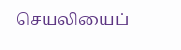செயலியைப்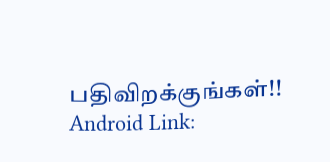பதிவிறக்குங்கள்!!
Android Link: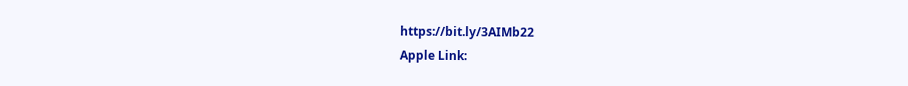https://bit.ly/3AIMb22
Apple Link: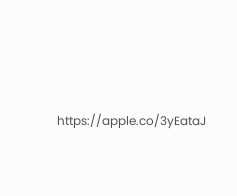https://apple.co/3yEataJ